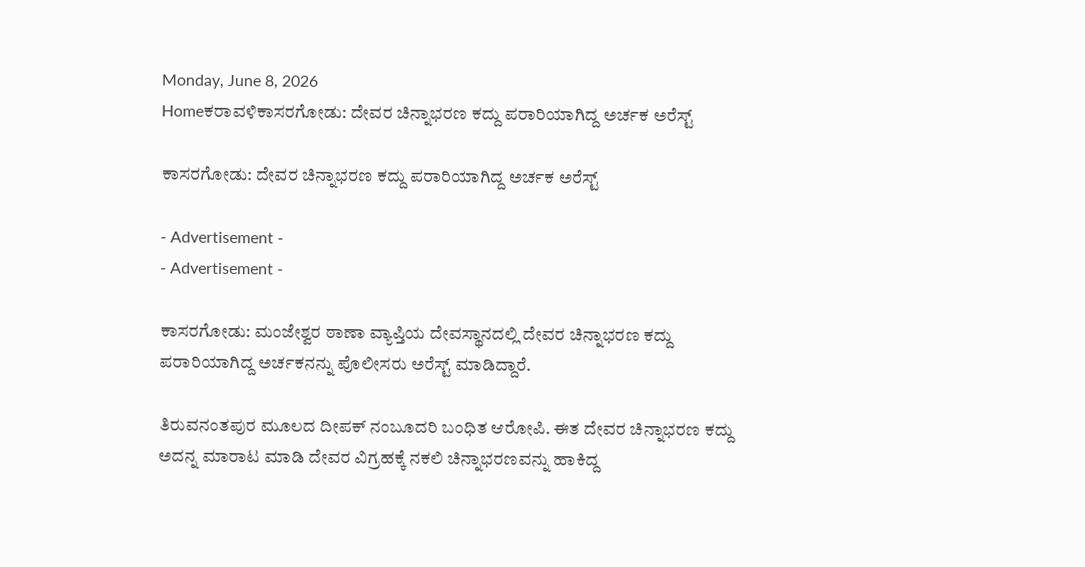Monday, June 8, 2026
Homeಕರಾವಳಿಕಾಸರಗೋಡು: ದೇವರ ಚಿನ್ನಾಭರಣ ಕದ್ದು ಪರಾರಿಯಾಗಿದ್ದ ಅರ್ಚಕ ಅರೆಸ್ಟ್

ಕಾಸರಗೋಡು: ದೇವರ ಚಿನ್ನಾಭರಣ ಕದ್ದು ಪರಾರಿಯಾಗಿದ್ದ ಅರ್ಚಕ ಅರೆಸ್ಟ್

- Advertisement -
- Advertisement -

ಕಾಸರಗೋಡು: ಮಂಜೇಶ್ವರ ಠಾಣಾ ವ್ಯಾಪ್ತಿಯ ದೇವಸ್ಥಾನದಲ್ಲಿ ದೇವರ ಚಿನ್ನಾಭರಣ ಕದ್ದು ಪರಾರಿಯಾಗಿದ್ದ ಅರ್ಚಕನನ್ನು ಪೊಲೀಸರು ಅರೆಸ್ಟ್‌ ಮಾಡಿದ್ದಾರೆ.

ತಿರುವನಂತಪುರ ಮೂಲದ ದೀಪಕ್ ನಂಬೂದರಿ ಬಂಧಿತ ಆರೋಪಿ. ಈತ ದೇವರ ಚಿನ್ನಾಭರಣ ಕದ್ದು ಅದನ್ನ ಮಾರಾಟ ಮಾಡಿ ದೇವರ ವಿಗ್ರಹಕ್ಕೆ ನಕಲಿ ಚಿನ್ನಾಭರಣವನ್ನು ಹಾಕಿದ್ದ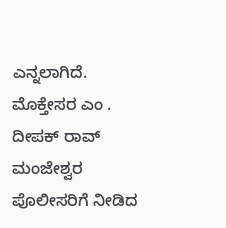ಎನ್ನಲಾಗಿದೆ. ಮೊಕ್ತೇಸರ ಎಂ . ದೀಪಕ್ ರಾವ್ ಮಂಜೇಶ್ವರ ಪೊಲೀಸರಿಗೆ ನೀಡಿದ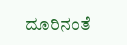ದೂರಿನಂತೆ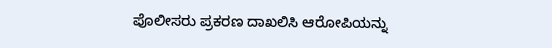ಪೊಲೀಸರು ಪ್ರಕರಣ ದಾಖಲಿಸಿ ಆರೋಪಿಯನ್ನು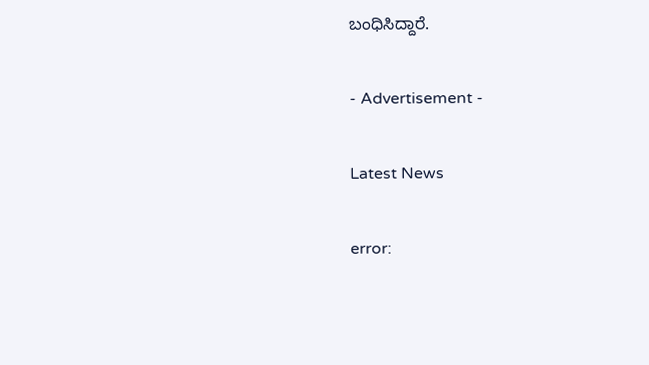ಬಂಧಿಸಿದ್ದಾರೆ.

- Advertisement -

Latest News

error: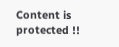Content is protected !!